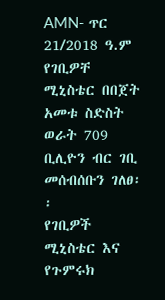AMN- ጥር 21/2018 ዓ.ም
የገቢዎቸ ሚኒስቴር በበጀት አመቱ ስድስት ወራት 709 ቢሊዮን ብር ገቢ መሰብሰቡን ገለፀ፡፡
የገቢዎች ሚኒስቴር እና የጉምሩክ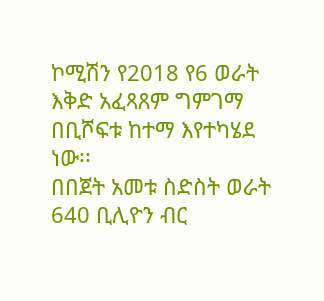ኮሚሽን የ2018 የ6 ወራት እቅድ አፈጻጸም ግምገማ በቢሾፍቱ ከተማ እየተካሄደ ነው፡፡
በበጀት አመቱ ስድስት ወራት 640 ቢሊዮን ብር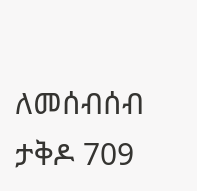ለመሰብሰብ ታቅዶ 709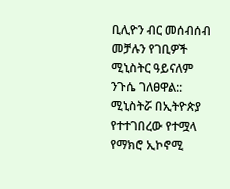ቢሊዮን ብር መሰብሰብ መቻሉን የገቢዎች ሚኒስትር ዓይናለም ንጉሴ ገለፀዋል::
ሚኒስትሯ በኢትዮጵያ የተተገበረው የተሟላ የማክሮ ኢኮኖሚ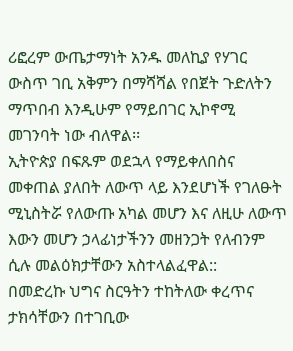ሪፎረም ውጤታማነት አንዱ መለኪያ የሃገር ውስጥ ገቢ አቅምን በማሻሻል የበጀት ጉድለትን ማጥበብ እንዲሁም የማይበገር ኢኮኖሚ መገንባት ነው ብለዋል፡፡
ኢትዮጵያ በፍጹም ወደኋላ የማይቀለበስና መቀጠል ያለበት ለውጥ ላይ እንደሆነች የገለፁት ሚኒስትሯ የለውጡ አካል መሆን እና ለዚሁ ለውጥ እውን መሆን ኃላፊነታችንን መዘንጋት የለብንም ሲሉ መልዕክታቸውን አስተላልፈዋል::
በመድረኩ ህግና ስርዓትን ተከትለው ቀረጥና ታክሳቸውን በተገቢው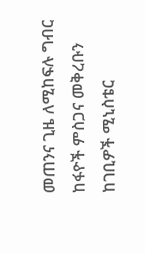መጠንና ጊዜ ለሚከፍሉ ግብር ከፋዮች ምስጋና መቅረቡን ከገቢዎች ሚኒስቴር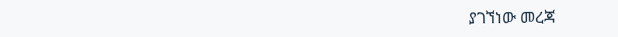ያገኘነው መረጃ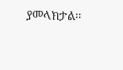ያመላክታል፡፡